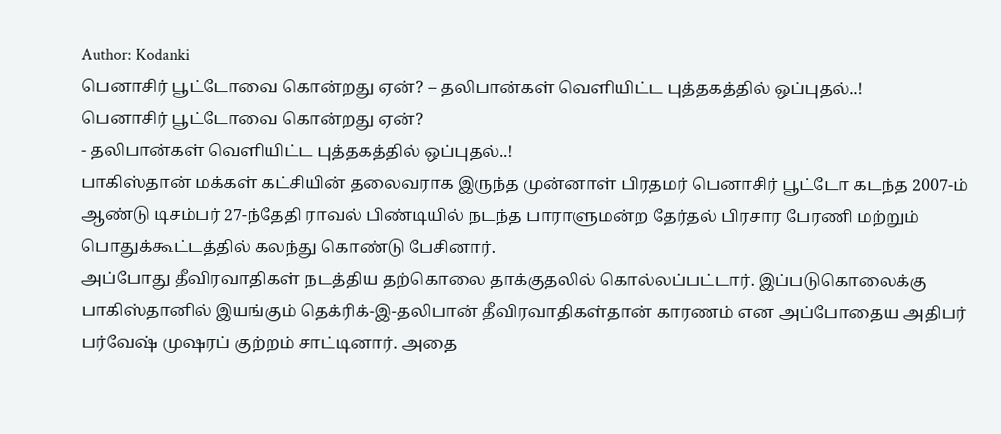Author: Kodanki
பெனாசிர் பூட்டோவை கொன்றது ஏன்? – தலிபான்கள் வெளியிட்ட புத்தகத்தில் ஒப்புதல்..!
பெனாசிர் பூட்டோவை கொன்றது ஏன்?
- தலிபான்கள் வெளியிட்ட புத்தகத்தில் ஒப்புதல்..!
பாகிஸ்தான் மக்கள் கட்சியின் தலைவராக இருந்த முன்னாள் பிரதமர் பெனாசிர் பூட்டோ கடந்த 2007-ம் ஆண்டு டிசம்பர் 27-ந்தேதி ராவல் பிண்டியில் நடந்த பாராளுமன்ற தேர்தல் பிரசார பேரணி மற்றும் பொதுக்கூட்டத்தில் கலந்து கொண்டு பேசினார்.
அப்போது தீவிரவாதிகள் நடத்திய தற்கொலை தாக்குதலில் கொல்லப்பட்டார். இப்படுகொலைக்கு பாகிஸ்தானில் இயங்கும் தெக்ரிக்-இ-தலிபான் தீவிரவாதிகள்தான் காரணம் என அப்போதைய அதிபர் பர்வேஷ் முஷரப் குற்றம் சாட்டினார். அதை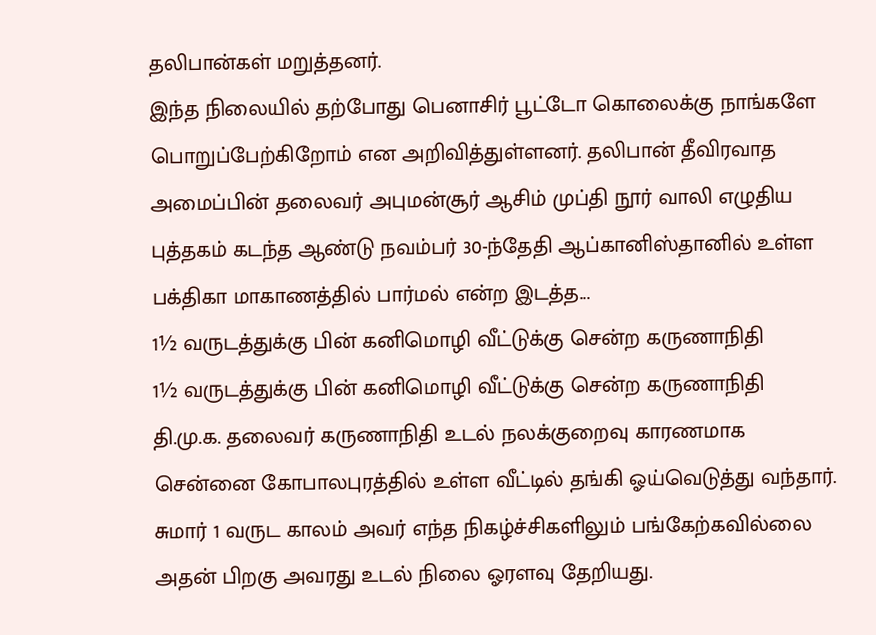தலிபான்கள் மறுத்தனர்.
இந்த நிலையில் தற்போது பெனாசிர் பூட்டோ கொலைக்கு நாங்களே பொறுப்பேற்கிறோம் என அறிவித்துள்ளனர். தலிபான் தீவிரவாத அமைப்பின் தலைவர் அபுமன்சூர் ஆசிம் முப்தி நூர் வாலி எழுதிய புத்தகம் கடந்த ஆண்டு நவம்பர் 30-ந்தேதி ஆப்கானிஸ்தானில் உள்ள பக்திகா மாகாணத்தில் பார்மல் என்ற இடத்த...
1½ வருடத்துக்கு பின் கனிமொழி வீட்டுக்கு சென்ற கருணாநிதி
1½ வருடத்துக்கு பின் கனிமொழி வீட்டுக்கு சென்ற கருணாநிதி
தி.மு.க. தலைவர் கருணாநிதி உடல் நலக்குறைவு காரணமாக சென்னை கோபாலபுரத்தில் உள்ள வீட்டில் தங்கி ஓய்வெடுத்து வந்தார். சுமார் 1 வருட காலம் அவர் எந்த நிகழ்ச்சிகளிலும் பங்கேற்கவில்லை
அதன் பிறகு அவரது உடல் நிலை ஓரளவு தேறியது.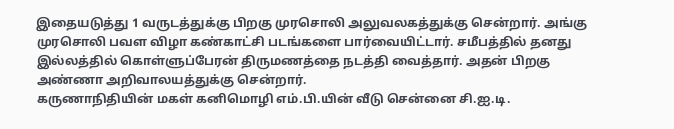இதையடுத்து 1 வருடத்துக்கு பிறகு முரசொலி அலுவலகத்துக்கு சென்றார். அங்கு முரசொலி பவள விழா கண்காட்சி படங்களை பார்வையிட்டார். சமீபத்தில் தனது இல்லத்தில் கொள்ளுப்பேரன் திருமணத்தை நடத்தி வைத்தார். அதன் பிறகு அண்ணா அறிவாலயத்துக்கு சென்றார்.
கருணாநிதியின் மகள் கனிமொழி எம்.பி.யின் வீடு சென்னை சி.ஐ.டி.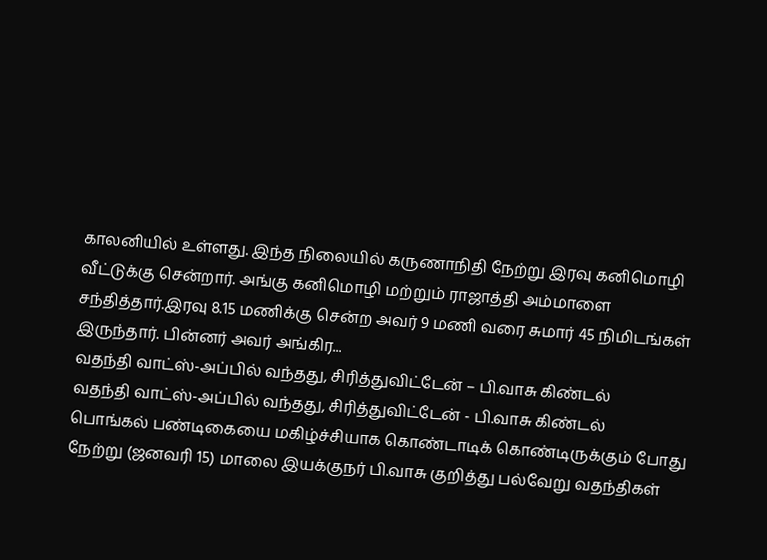காலனியில் உள்ளது. இந்த நிலையில் கருணாநிதி நேற்று இரவு கனிமொழி வீட்டுக்கு சென்றார். அங்கு கனிமொழி மற்றும் ராஜாத்தி அம்மாளை சந்தித்தார்.இரவு 8.15 மணிக்கு சென்ற அவர் 9 மணி வரை சுமார் 45 நிமிடங்கள் இருந்தார். பின்னர் அவர் அங்கிர...
வதந்தி வாட்ஸ்-அப்பில் வந்தது, சிரித்துவிட்டேன் – பி.வாசு கிண்டல்
வதந்தி வாட்ஸ்-அப்பில் வந்தது, சிரித்துவிட்டேன் - பி.வாசு கிண்டல்
பொங்கல் பண்டிகையை மகிழ்ச்சியாக கொண்டாடிக் கொண்டிருக்கும் போது நேற்று (ஜனவரி 15) மாலை இயக்குநர் பி.வாசு குறித்து பல்வேறு வதந்திகள்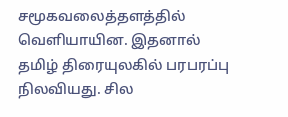சமூகவலைத்தளத்தில் வெளியாயின. இதனால் தமிழ் திரையுலகில் பரபரப்பு நிலவியது. சில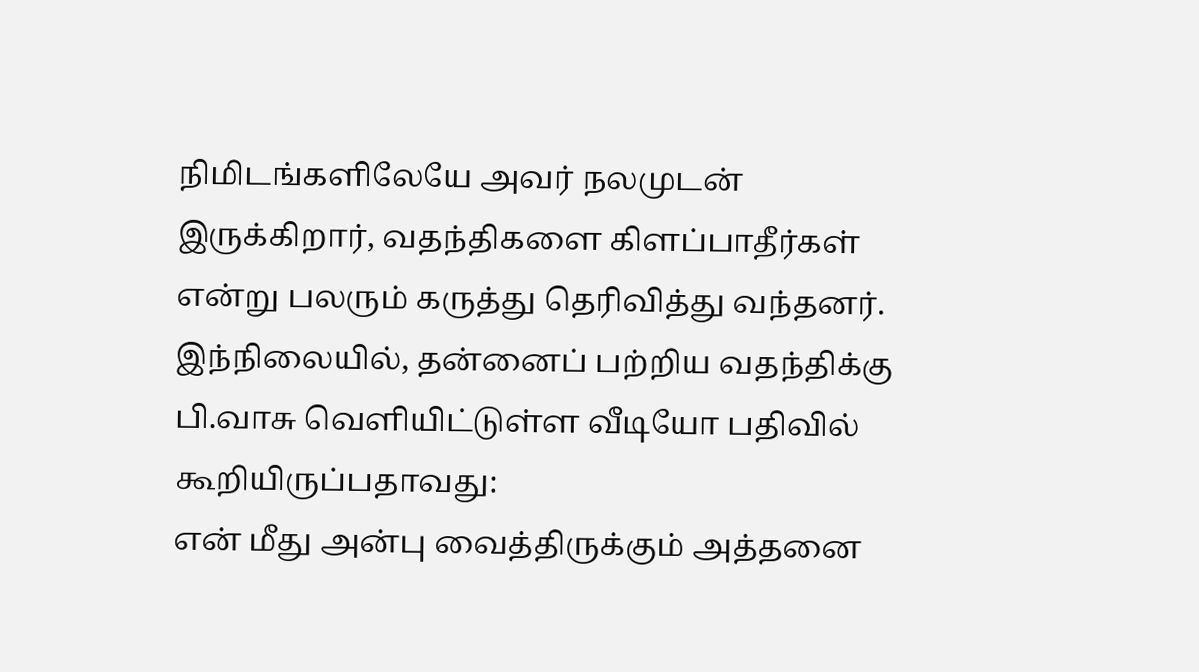நிமிடங்களிலேயே அவர் நலமுடன் இருக்கிறார், வதந்திகளை கிளப்பாதீர்கள் என்று பலரும் கருத்து தெரிவித்து வந்தனர்.
இந்நிலையில், தன்னைப் பற்றிய வதந்திக்கு பி.வாசு வெளியிட்டுள்ள வீடியோ பதிவில் கூறியிருப்பதாவது:
என் மீது அன்பு வைத்திருக்கும் அத்தனை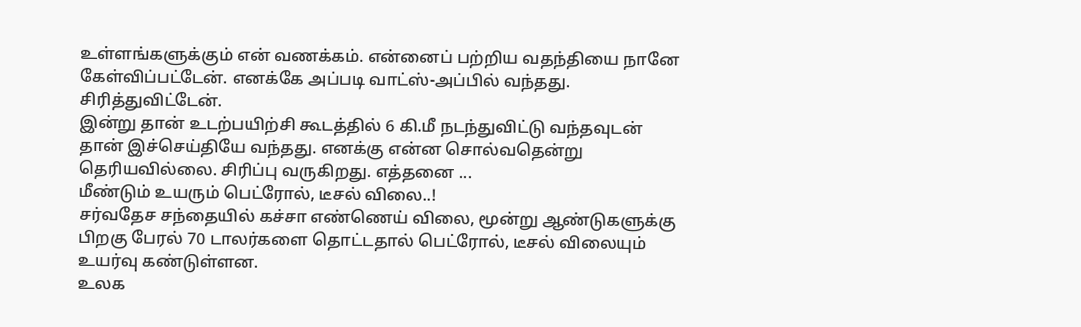உள்ளங்களுக்கும் என் வணக்கம். என்னைப் பற்றிய வதந்தியை நானே கேள்விப்பட்டேன். எனக்கே அப்படி வாட்ஸ்-அப்பில் வந்தது. சிரித்துவிட்டேன்.
இன்று தான் உடற்பயிற்சி கூடத்தில் 6 கி.மீ நடந்துவிட்டு வந்தவுடன் தான் இச்செய்தியே வந்தது. எனக்கு என்ன சொல்வதென்று தெரியவில்லை. சிரிப்பு வருகிறது. எத்தனை ...
மீண்டும் உயரும் பெட்ரோல், டீசல் விலை..!
சர்வதேச சந்தையில் கச்சா எண்ணெய் விலை, மூன்று ஆண்டுகளுக்கு பிறகு பேரல் 70 டாலர்களை தொட்டதால் பெட்ரோல், டீசல் விலையும் உயர்வு கண்டுள்ளன.
உலக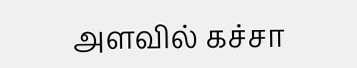அளவில் கச்சா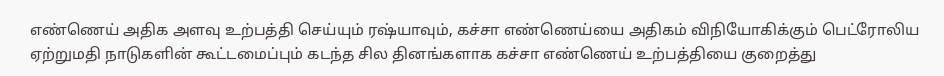எண்ணெய் அதிக அளவு உற்பத்தி செய்யும் ரஷ்யாவும், கச்சா எண்ணெய்யை அதிகம் விநியோகிக்கும் பெட்ரோலிய ஏற்றுமதி நாடுகளின் கூட்டமைப்பும் கடந்த சில தினங்களாக கச்சா எண்ணெய் உற்பத்தியை குறைத்து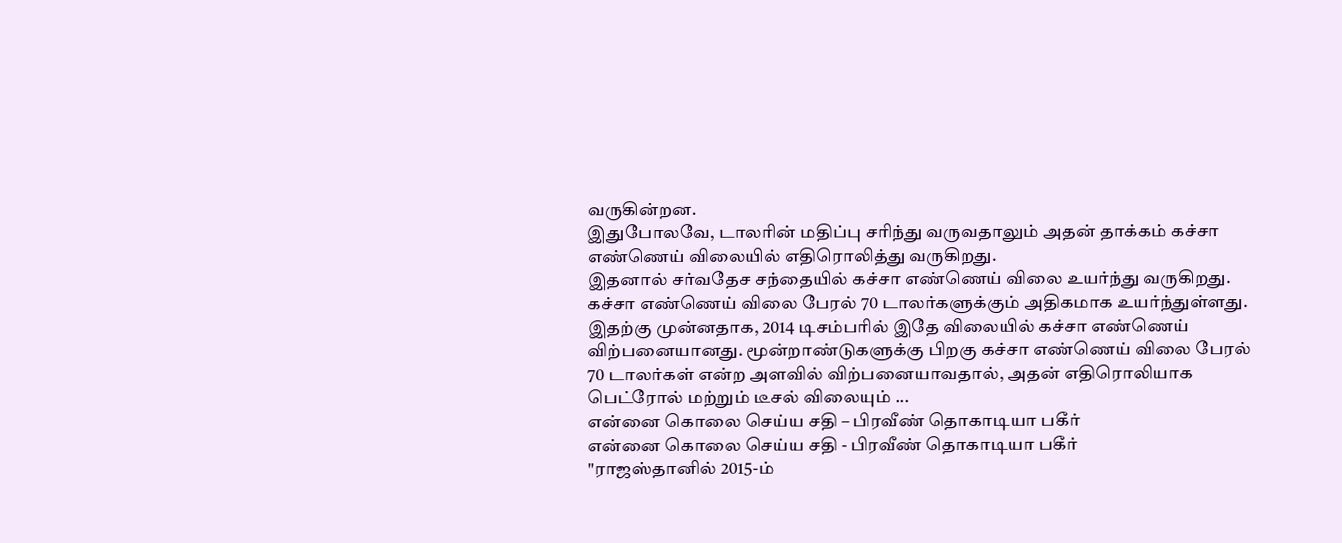வருகின்றன.
இதுபோலவே, டாலரின் மதிப்பு சரிந்து வருவதாலும் அதன் தாக்கம் கச்சா எண்ணெய் விலையில் எதிரொலித்து வருகிறது.
இதனால் சர்வதேச சந்தையில் கச்சா எண்ணெய் விலை உயர்ந்து வருகிறது. கச்சா எண்ணெய் விலை பேரல் 70 டாலர்களுக்கும் அதிகமாக உயர்ந்துள்ளது.
இதற்கு முன்னதாக, 2014 டிசம்பரில் இதே விலையில் கச்சா எண்ணெய் விற்பனையானது. மூன்றாண்டுகளுக்கு பிறகு கச்சா எண்ணெய் விலை பேரல் 70 டாலர்கள் என்ற அளவில் விற்பனையாவதால், அதன் எதிரொலியாக பெட்ரோல் மற்றும் டீசல் விலையும் ...
என்னை கொலை செய்ய சதி – பிரவீண் தொகாடியா பகீர்
என்னை கொலை செய்ய சதி - பிரவீண் தொகாடியா பகீர்
"ராஜஸ்தானில் 2015-ம்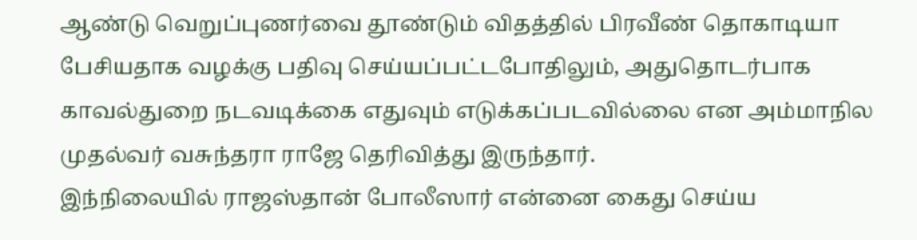ஆண்டு வெறுப்புணர்வை தூண்டும் விதத்தில் பிரவீண் தொகாடியா பேசியதாக வழக்கு பதிவு செய்யப்பட்டபோதிலும், அதுதொடர்பாக காவல்துறை நடவடிக்கை எதுவும் எடுக்கப்படவில்லை என அம்மாநில முதல்வர் வசுந்தரா ராஜே தெரிவித்து இருந்தார்.
இந்நிலையில் ராஜஸ்தான் போலீஸார் என்னை கைது செய்ய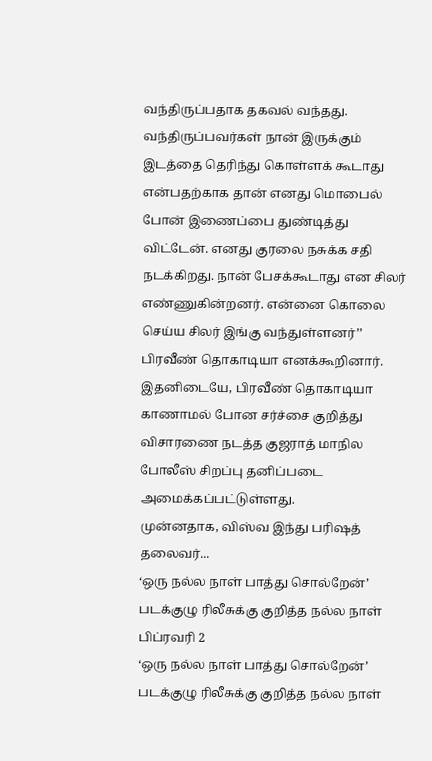வந்திருப்பதாக தகவல் வந்தது. வந்திருப்பவர்கள் நான் இருக்கும் இடத்தை தெரிந்து கொள்ளக் கூடாது என்பதற்காக தான் எனது மொபைல் போன் இணைப்பை துண்டித்து விட்டேன். எனது குரலை நசுக்க சதி நடக்கிறது. நான் பேசக்கூடாது என சிலர் எண்ணுகின்றனர். என்னை கொலை செய்ய சிலர் இங்கு வந்துள்ளனர்’’ பிரவீண் தொகாடியா எனக்கூறினார்.
இதனிடையே, பிரவீண் தொகாடியா காணாமல் போன சர்ச்சை குறித்து விசாரணை நடத்த குஜராத் மாநில போலீஸ் சிறப்பு தனிப்படை அமைக்கப்பட்டுள்ளது.
முன்னதாக, விஸ்வ இந்து பரிஷத் தலைவர்...
‘ஒரு நல்ல நாள் பாத்து சொல்றேன்’ படக்குழு ரிலீசுக்கு குறித்த நல்ல நாள் பிப்ரவரி 2
‘ஒரு நல்ல நாள் பாத்து சொல்றேன்’ படக்குழு ரிலீசுக்கு குறித்த நல்ல நாள்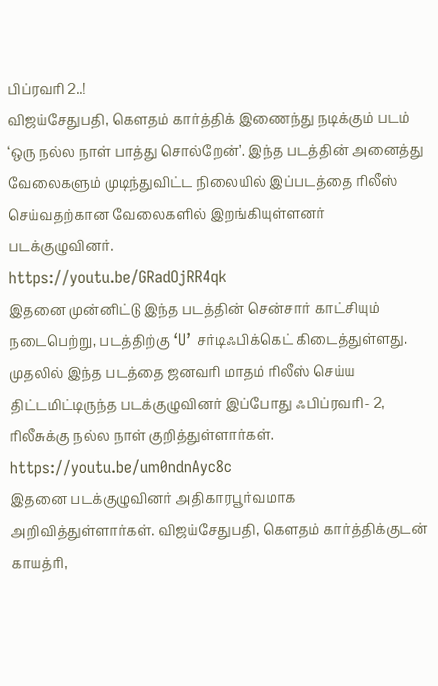பிப்ரவரி 2..!
விஜய்சேதுபதி, கௌதம் கார்த்திக் இணைந்து நடிக்கும் படம் ‘ஒரு நல்ல நாள் பாத்து சொல்றேன்’. இந்த படத்தின் அனைத்து வேலைகளும் முடிந்துவிட்ட நிலையில் இப்படத்தை ரிலீஸ் செய்வதற்கான வேலைகளில் இறங்கியுள்ளனர் படக்குழுவினர்.
https://youtu.be/GRadOjRR4qk
இதனை முன்னிட்டு இந்த படத்தின் சென்சார் காட்சியும் நடைபெற்று, படத்திற்கு ‘U’ சர்டிஃபிக்கெட் கிடைத்துள்ளது. முதலில் இந்த படத்தை ஜனவரி மாதம் ரிலீஸ் செய்ய திட்டமிட்டிருந்த படக்குழுவினர் இப்போது ஃபிப்ரவரி- 2, ரிலீசுக்கு நல்ல நாள் குறித்துள்ளார்கள்.
https://youtu.be/um0ndnAyc8c
இதனை படக்குழுவினர் அதிகாரபூர்வமாக அறிவித்துள்ளார்கள். விஜய்சேதுபதி, கௌதம் கார்த்திக்குடன் காயத்ரி,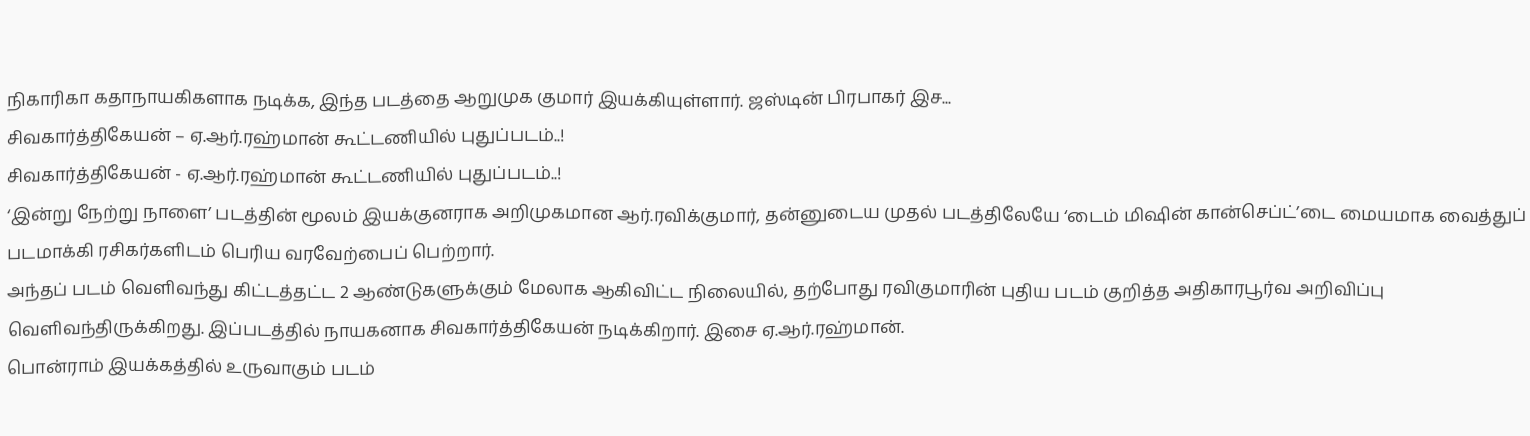நிகாரிகா கதாநாயகிகளாக நடிக்க, இந்த படத்தை ஆறுமுக குமார் இயக்கியுள்ளார். ஜஸ்டின் பிரபாகர் இச...
சிவகார்த்திகேயன் – ஏ.ஆர்.ரஹ்மான் கூட்டணியில் புதுப்படம்..!
சிவகார்த்திகேயன் - ஏ.ஆர்.ரஹ்மான் கூட்டணியில் புதுப்படம்..!
‘இன்று நேற்று நாளை’ படத்தின் மூலம் இயக்குனராக அறிமுகமான ஆர்.ரவிக்குமார், தன்னுடைய முதல் படத்திலேயே ‘டைம் மிஷின் கான்செப்ட்’டை மையமாக வைத்துப் படமாக்கி ரசிகர்களிடம் பெரிய வரவேற்பைப் பெற்றார்.
அந்தப் படம் வெளிவந்து கிட்டத்தட்ட 2 ஆண்டுகளுக்கும் மேலாக ஆகிவிட்ட நிலையில், தற்போது ரவிகுமாரின் புதிய படம் குறித்த அதிகாரபூர்வ அறிவிப்பு வெளிவந்திருக்கிறது. இப்படத்தில் நாயகனாக சிவகார்த்திகேயன் நடிக்கிறார். இசை ஏ.ஆர்.ரஹ்மான்.
பொன்ராம் இயக்கத்தில் உருவாகும் படம்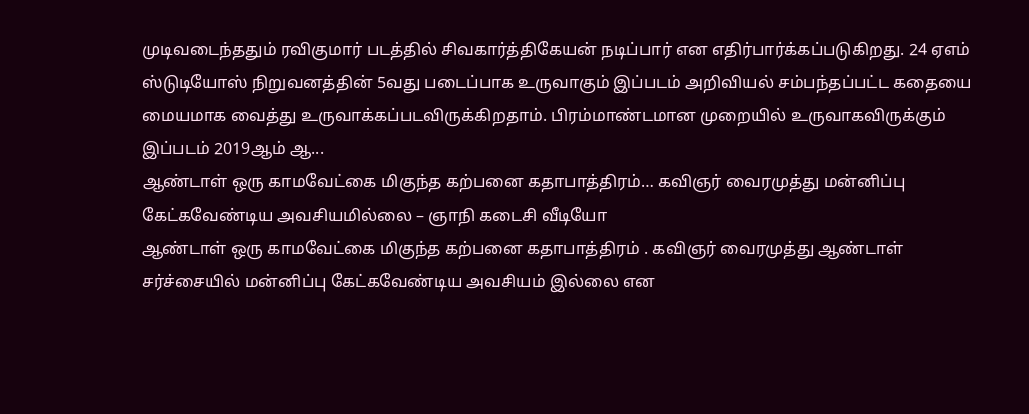முடிவடைந்ததும் ரவிகுமார் படத்தில் சிவகார்த்திகேயன் நடிப்பார் என எதிர்பார்க்கப்படுகிறது. 24 ஏஎம் ஸ்டுடியோஸ் நிறுவனத்தின் 5வது படைப்பாக உருவாகும் இப்படம் அறிவியல் சம்பந்தப்பட்ட கதையை மையமாக வைத்து உருவாக்கப்படவிருக்கிறதாம். பிரம்மாண்டமான முறையில் உருவாகவிருக்கும் இப்படம் 2019ஆம் ஆ...
ஆண்டாள் ஒரு காமவேட்கை மிகுந்த கற்பனை கதாபாத்திரம்… கவிஞர் வைரமுத்து மன்னிப்பு கேட்கவேண்டிய அவசியமில்லை – ஞாநி கடைசி வீடியோ
ஆண்டாள் ஒரு காமவேட்கை மிகுந்த கற்பனை கதாபாத்திரம் . கவிஞர் வைரமுத்து ஆண்டாள் சர்ச்சையில் மன்னிப்பு கேட்கவேண்டிய அவசியம் இல்லை என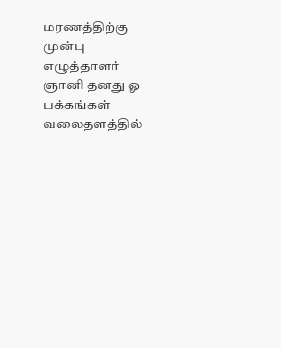மரணத்திற்கு முன்பு எழுத்தாளர் ஞானி தனது ஓ பக்கங்கள் வலைதளத்தில்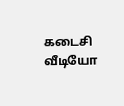கடைசி வீடியோ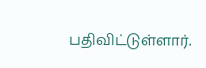பதிவிட்டுள்ளார்.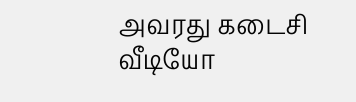அவரது கடைசி வீடியோ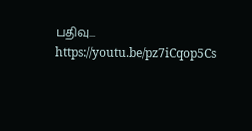பதிவு...
https://youtu.be/pz7iCqop5Cs